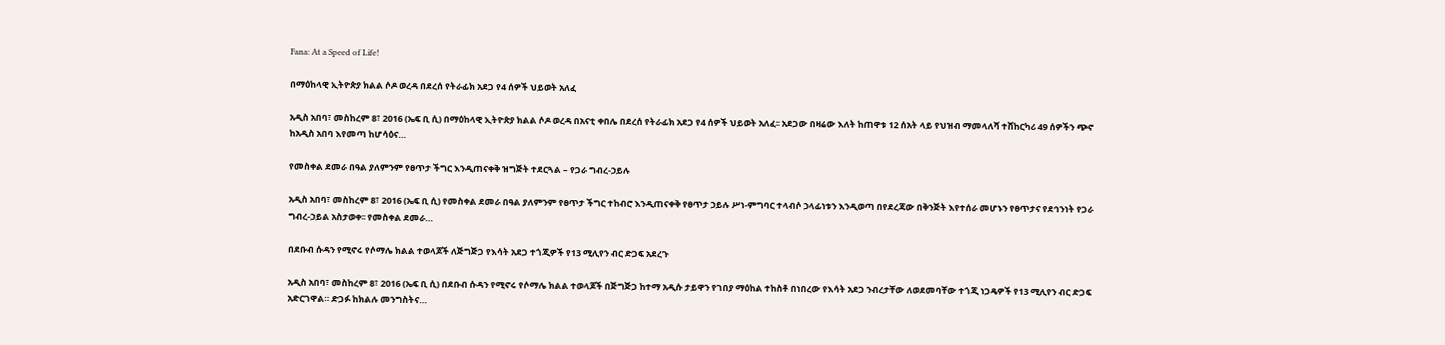Fana: At a Speed of Life!

በማዕከላዊ ኢትዮጵያ ክልል ሶዶ ወረዳ በደረሰ የትራፊክ አደጋ የ4 ሰዎች ህይወት አለፈ

አዲስ አበባ፣ መስከረም 8፣ 2016 (ኤፍ ቢ ሲ) በማዕከላዊ ኢትዮጵያ ክልል ሶዶ ወረዳ በአናቲ ቀበሌ በደረሰ የትራፊክ አደጋ የ4 ሰዎች ህይወት አለፈ፡፡ አደጋው በዛሬው እለት ከጠዋቱ 12 ሰአት ላይ የህዝብ ማመላለሻ ተሸከርካሪ 49 ሰዎችን ጭኖ ከአዲስ አበባ እየመጣ ከሆሳዕና…

የመስቀል ደመራ በዓል ያለምንም የፀጥታ ችግር እንዲጠናቀቅ ዝግጅት ተደርጓል – የጋራ ግብረ-ኃይሉ

አዲስ አበባ፣ መስከረም 8፣ 2016 (ኤፍ ቢ ሲ) የመስቀል ደመራ በዓል ያለምንም የፀጥታ ችግር ተከብሮ እንዲጠናቀቅ የፀጥታ ኃይሉ ሥነ-ምግባር ተላብሶ ኃላፊነቱን እንዲወጣ በየደረጃው በቅንጅት እየተሰራ መሆኑን የፀጥታና የደኅንነት የጋራ ግብረ-ኃይል አስታወቀ፡፡ የመስቀል ደመራ…

በደቡብ ሱዳን የሚኖሩ የሶማሌ ክልል ተወላጆች ለጅግጅጋ የእሳት አደጋ ተጎጂዎች የ13 ሚሊየን ብር ድጋፍ አደረጉ

አዲስ አበባ፣ መስከረም 8፣ 2016 (ኤፍ ቢ ሲ) በደቡብ ሱዳን የሚኖሩ የሶማሌ ክልል ተወላጆች በጅግጅጋ ከተማ አዲሱ ታይዋን የገበያ ማዕከል ተከስቶ በነበረው የእሳት አደጋ ንብረታቸው ለወደመባቸው ተጎጂ ነጋዴዎች የ13 ሚሊየን ብር ድጋፍ አድርገዋል። ድጋፉ ከክልሉ መንግስትና…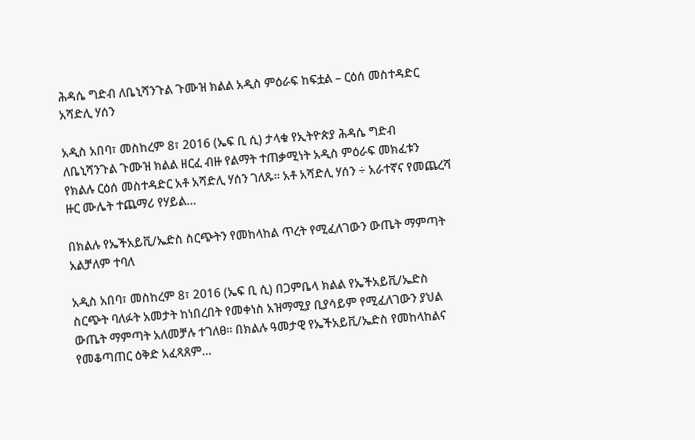ሕዳሴ ግድብ ለቤኒሻንጉል ጉሙዝ ክልል አዲስ ምዕራፍ ከፍቷል – ርዕሰ መስተዳድር አሻድሊ ሃሰን

አዲስ አበባ፣ መስከረም 8፣ 2016 (ኤፍ ቢ ሲ) ታላቁ የኢትዮጵያ ሕዳሴ ግድብ ለቤኒሻንጉል ጉሙዝ ክልል ዘርፈ ብዙ የልማት ተጠቃሚነት አዲስ ምዕራፍ መክፈቱን የክልሉ ርዕሰ መስተዳድር አቶ አሻድሊ ሃሰን ገለጹ። አቶ አሻድሊ ሃሰን ÷ አራተኛና የመጨረሻ ዙር ሙሌት ተጨማሪ የሃይል…

በክልሉ የኤችአይቪ/ኤድስ ስርጭትን የመከላከል ጥረት የሚፈለገውን ውጤት ማምጣት አልቻለም ተባለ

አዲስ አበባ፣ መስከረም 8፣ 2016 (ኤፍ ቢ ሲ) በጋምቤላ ክልል የኤችአይቪ/ኤድስ ስርጭት ባለፉት አመታት ከነበረበት የመቀነስ አዝማሚያ ቢያሳይም የሚፈለገውን ያህል ውጤት ማምጣት አለመቻሉ ተገለፀ፡፡ በክልሉ ዓመታዊ የኤችአይቪ/ኤድስ የመከላከልና የመቆጣጠር ዕቅድ አፈጻጸም…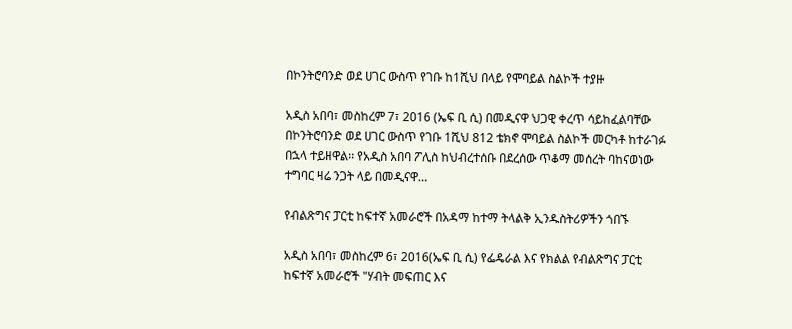በኮንትሮባንድ ወደ ሀገር ውስጥ የገቡ ከ1ሺህ በላይ የሞባይል ስልኮች ተያዙ

አዲስ አበባ፣ መስከረም 7፣ 2016 (ኤፍ ቢ ሲ) በመዲናዋ ህጋዊ ቀረጥ ሳይከፈልባቸው በኮንትሮባንድ ወደ ሀገር ውስጥ የገቡ 1ሺህ 812 ቴክኖ ሞባይል ስልኮች መርካቶ ከተራገፉ በኋላ ተይዘዋል፡፡ የአዲስ አበባ ፖሊስ ከህብረተሰቡ በደረሰው ጥቆማ መሰረት ባከናወነው ተግባር ዛሬ ንጋት ላይ በመዲናዋ…

የብልጽግና ፓርቲ ከፍተኛ አመራሮች በአዳማ ከተማ ትላልቅ ኢንዱስትሪዎችን ጎበኙ

አዲስ አበባ፣ መስከረም 6፣ 2016(ኤፍ ቢ ሲ) የፌዴራል እና የክልል የብልጽግና ፓርቲ ከፍተኛ አመራሮች "ሃብት መፍጠር እና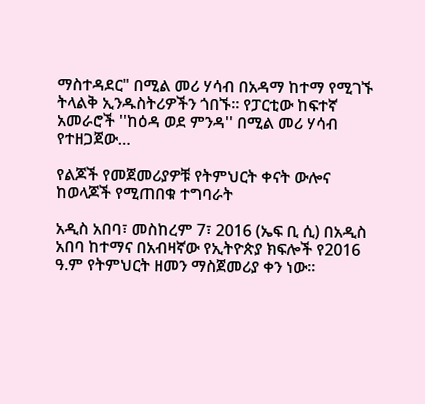ማስተዳደር" በሚል መሪ ሃሳብ በአዳማ ከተማ የሚገኙ ትላልቅ ኢንዱስትሪዎችን ጎበኙ። የፓርቲው ከፍተኛ አመራሮች ''ከዕዳ ወደ ምንዳ'' በሚል መሪ ሃሳብ የተዘጋጀው…

የልጆች የመጀመሪያዎቹ የትምህርት ቀናት ውሎና ከወላጆች የሚጠበቁ ተግባራት

አዲስ አበባ፣ መስከረም 7፣ 2016 (ኤፍ ቢ ሲ) በአዲስ አበባ ከተማና በአብዛኛው የኢትዮጵያ ክፍሎች የ2016 ዓ.ም የትምህርት ዘመን ማስጀመሪያ ቀን ነው።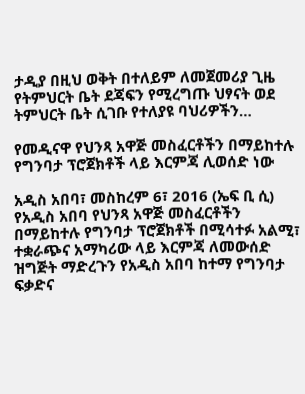ታዲያ በዚህ ወቅት በተለይም ለመጀመሪያ ጊዜ የትምህርት ቤት ደጃፍን የሚረግጡ ህፃናት ወደ ትምህርት ቤት ሲገቡ የተለያዩ ባህሪዎችን…

የመዲናዋ የህንጻ አዋጅ መስፈርቶችን በማይከተሉ የግንባታ ፕሮጀክቶች ላይ እርምጃ ሊወሰድ ነው

አዲስ አበባ፣ መስከረም 6፣ 2016 (ኤፍ ቢ ሲ) የአዲስ አበባ የህንጻ አዋጅ መስፈርቶችን በማይከተሉ የግንባታ ፕሮጀክቶች በሚሳተፉ አልሚ፣ ተቋራጭና አማካሪው ላይ እርምጃ ለመውሰድ ዝግጅት ማድረጉን የአዲስ አበባ ከተማ የግንባታ ፍቃድና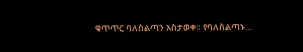ቁጥጥር ባለስልጣን አስታወቀ። የባለስልጣኑ…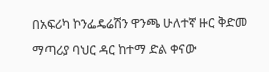በአፍሪካ ኮንፌዴሬሽን ዋንጫ ሁለተኛ ዙር ቅድመ ማጣሪያ ባህር ዳር ከተማ ድል ቀናው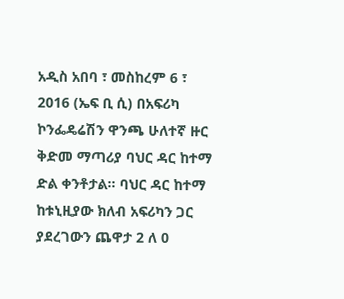አዲስ አበባ ፣ መስከረም 6 ፣ 2016 (ኤፍ ቢ ሲ) በአፍሪካ ኮንፌዴሬሽን ዋንጫ ሁለተኛ ዙር ቅድመ ማጣሪያ ባህር ዳር ከተማ ድል ቀንቶታል። ባህር ዳር ከተማ ከቱኒዚያው ክለብ አፍሪካን ጋር ያደረገውን ጨዋታ 2 ለ 0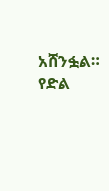አሸንፏል። የድል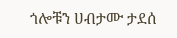ጎሎቹን ሀብታሙ ታደሰ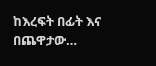ከእረፍት በፊት እና በጨዋታው…